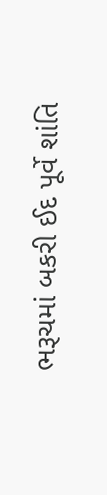ભરૂચમાં બકરી ઈદ પૂર્વે શાંતિ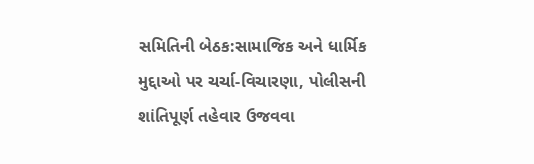સમિતિની બેઠક:સામાજિક અને ધાર્મિક મુદ્દાઓ પર ચર્ચા-વિચારણા, પોલીસની શાંતિપૂર્ણ તહેવાર ઉજવવા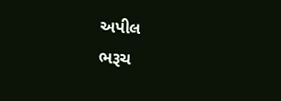અપીલ
ભરૂચ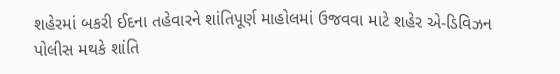શહેરમાં બકરી ઈદના તહેવારને શાંતિપૂર્ણ માહોલમાં ઉજવવા માટે શહેર એ-ડિવિઝન પોલીસ મથકે શાંતિ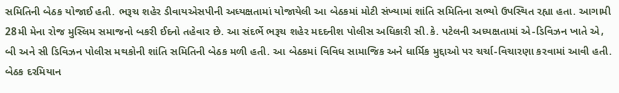સમિતિની બેઠક યોજાઈ હતી. ભરૂચ શહેર ડીવાયએસપીની અધ્યક્ષતામાં યોજાયેલી આ બેઠકમાં મોટી સંખ્યામાં શાંતિ સમિતિના સભ્યો ઉપસ્થિત રહ્યા હતા. આગામી 28મી મેના રોજ મુસ્લિમ સમાજનો બકરી ઈદનો તહેવાર છે. આ સંદર્ભે ભરૂચ શહેર મદદનીશ પોલીસ અધિકારી સી.કે. પટેલની અધ્યક્ષતામાં એ-ડિવિઝન ખાતે એ, બી અને સી ડિવિઝન પોલીસ મથકોની શાંતિ સમિતિની બેઠક મળી હતી. આ બેઠકમાં વિવિધ સામાજિક અને ધાર્મિક મુદ્દાઓ પર ચર્ચા-વિચારણા કરવામાં આવી હતી. બેઠક દરમિયાન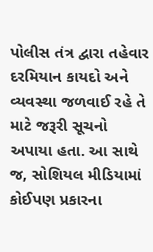પોલીસ તંત્ર દ્વારા તહેવાર દરમિયાન કાયદો અને વ્યવસ્થા જળવાઈ રહે તે માટે જરૂરી સૂચનો અપાયા હતા. આ સાથે જ, સોશિયલ મીડિયામાં કોઈપણ પ્રકારના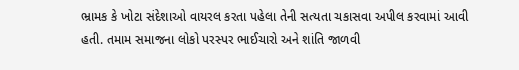ભ્રામક કે ખોટા સંદેશાઓ વાયરલ કરતા પહેલા તેની સત્યતા ચકાસવા અપીલ કરવામાં આવી હતી. તમામ સમાજના લોકો પરસ્પર ભાઈચારો અને શાંતિ જાળવી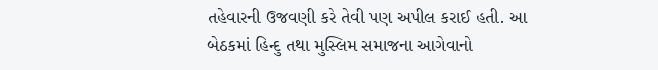તહેવારની ઉજવણી કરે તેવી પણ અપીલ કરાઈ હતી. આ બેઠકમાં હિન્દુ તથા મુસ્લિમ સમાજના આગેવાનો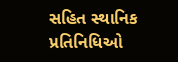સહિત સ્થાનિક પ્રતિનિધિઓ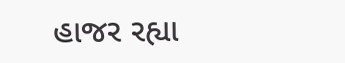હાજર રહ્યા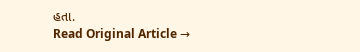હતા.
Read Original Article →